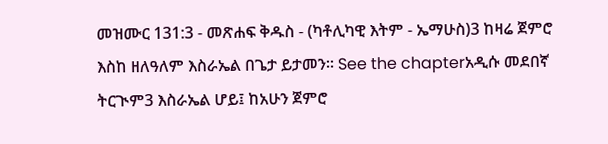መዝሙር 131:3 - መጽሐፍ ቅዱስ - (ካቶሊካዊ እትም - ኤማሁስ)3 ከዛሬ ጀምሮ እስከ ዘለዓለም እስራኤል በጌታ ይታመን። See the chapterአዲሱ መደበኛ ትርጒም3 እስራኤል ሆይ፤ ከአሁን ጀምሮ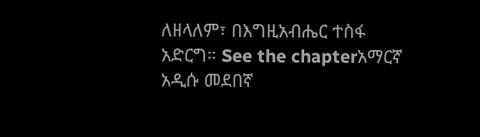ለዘላለም፣ በእግዚአብሔር ተስፋ አድርግ። See the chapterአማርኛ አዲሱ መደበኛ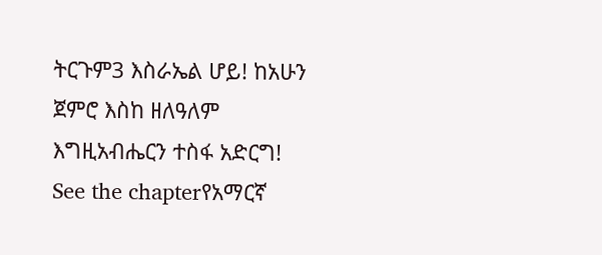ትርጉም3 እስራኤል ሆይ! ከአሁን ጀምሮ እስከ ዘለዓለም እግዚአብሔርን ተስፋ አድርግ! See the chapterየአማርኛ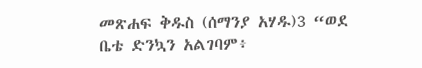መጽሐፍ ቅዱስ (ሰማንያ አሃዱ)3 “ወደ ቤቴ ድንኳን አልገባም፥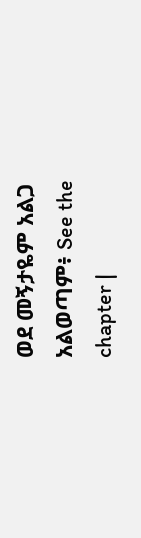ወደ መኝታዬም አልጋ አልወጣም፥ See the chapter |